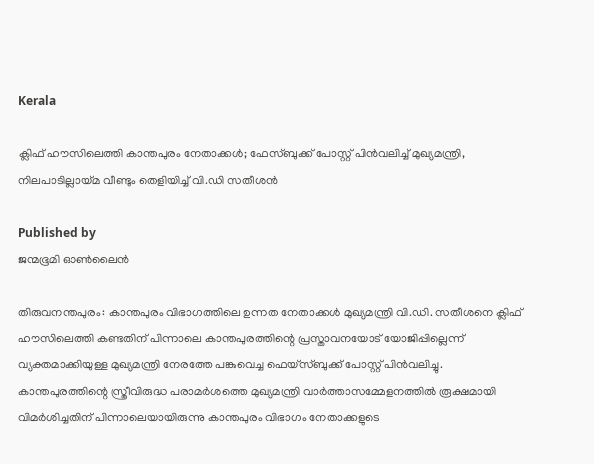Kerala

ക്ലിഫ് ഹൗസിലെത്തി കാന്തപുരം നേതാക്കൾ; ഫേസ്ബുക്ക് പോസ്റ്റ് പിൻവലിച്ച് മുഖ്യമന്ത്രി, നിലപാടില്ലായ്‌മ വീണ്ടും തെളിയിച്ച് വി.ഡി സതീശൻ

Published by
ജന്മഭൂമി ഓണ്‍ലൈന്‍

തിരുവനന്തപുരം: കാന്തപുരം വിഭാഗത്തിലെ ഉന്നത നേതാക്കൾ മുഖ്യമന്ത്രി വി.ഡി. സതീശനെ ക്ലിഫ് ഹൗസിലെത്തി കണ്ടതിന് പിന്നാലെ കാന്തപുരത്തിന്റെ പ്രസ്താവനയോട് യോജിപ്പില്ലെന്ന് വ്യക്തമാക്കിയുള്ള മുഖ്യമന്ത്രി നേരത്തേ പങ്കുവെച്ച ഫെയ്സ്ബുക്ക് പോസ്റ്റ് പിൻവലിച്ചു. കാന്തപുരത്തിന്റെ സ്ത്രീവിരുദ്ധ പരാമർശത്തെ മുഖ്യമന്ത്രി വാർത്താസമ്മേളനത്തിൽ രൂക്ഷമായി വിമർശിച്ചതിന് പിന്നാലെയായിരുന്നു കാന്തപുരം വിഭാഗം നേതാക്കളുടെ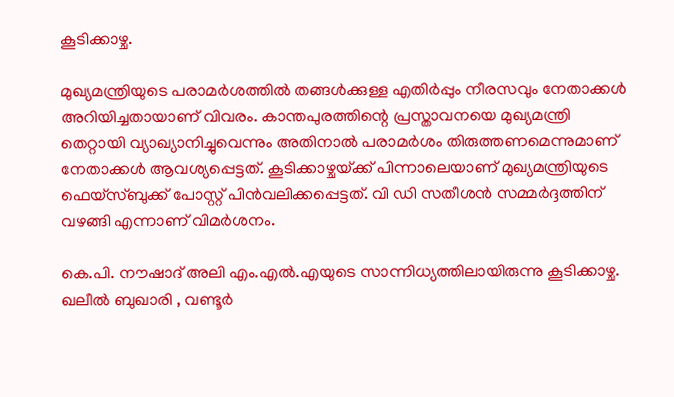കൂടിക്കാഴ്ച.

മുഖ്യമന്ത്രിയുടെ പരാമർശത്തിൽ തങ്ങൾക്കുള്ള എതിർപ്പും നീരസവും നേതാക്കൾ അറിയിച്ചതായാണ് വിവരം. കാന്തപുരത്തിന്റെ പ്രസ്താവനയെ മുഖ്യമന്ത്രി തെറ്റായി വ്യാഖ്യാനിച്ചുവെന്നും അതിനാൽ പരാമർശം തിരുത്തണമെന്നുമാണ് നേതാക്കൾ ആവശ്യപ്പെട്ടത്. കൂടിക്കാഴ്ചയ്‌ക്ക് പിന്നാലെയാണ് മുഖ്യമന്ത്രിയുടെ ഫെയ്സ്ബുക്ക് പോസ്റ്റ് പിൻവലിക്കപ്പെട്ടത്. വി ഡി സതീശൻ സമ്മർദ്ദത്തിന് വഴങ്ങി എന്നാണ് വിമർശനം.

കെ.പി. നൗഷാദ് അലി എം.എൽ.എയുടെ സാന്നിധ്യത്തിലായിരുന്നു കൂടിക്കാഴ്ച. ഖലീൽ ബുഖാരി , വണ്ടൂർ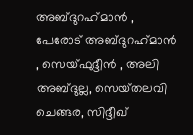അബ്ദുറഹ്‌മാൻ , പേരോട് അബ്ദുറഹ്‌മാൻ , സെയ്ഫുദ്ദീൻ , അലി അബ്ദുല്ല, സെയ്‌തലവി ചെങ്ങര, സിദ്ദീഖ്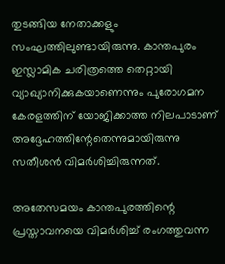തുടങ്ങിയ നേതാക്കളും സംഘത്തിലുണ്ടായിരുന്നു. കാന്തപുരം ഇസ്ലാമിക ചരിത്രത്തെ തെറ്റായി വ്യാഖ്യാനിക്കുകയാണെന്നും പുരോഗമന കേരളത്തിന് യോജിക്കാത്ത നിലപാടാണ് അദ്ദേഹത്തിന്റേതെന്നുമായിരുന്നു സതീശൻ വിമർശിച്ചിരുന്നത്.

അതേസമയം കാന്തപുരത്തിന്റെ പ്രസ്താവനയെ വിമർശിച്ച് രംഗത്തുവന്ന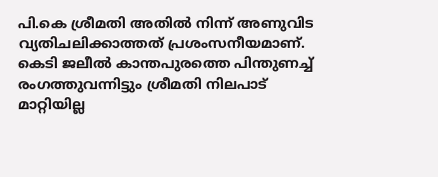പി.കെ ശ്രീമതി അതിൽ നിന്ന് അണുവിട വ്യതിചലിക്കാത്തത് പ്രശംസനീയമാണ്. കെടി ജലീൽ കാന്തപുരത്തെ പിന്തുണച്ച് രംഗത്തുവന്നിട്ടും ശ്രീമതി നിലപാട് മാറ്റിയില്ല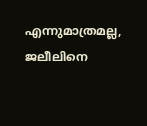എന്നുമാത്രമല്ല, ജലീലിനെ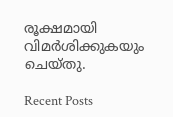രൂക്ഷമായി വിമർശിക്കുകയും ചെയ്തു.

Recent Posts